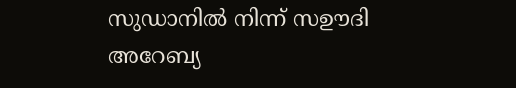സുഡാനിൽ നിന്ന് സഊദി അറേബ്യ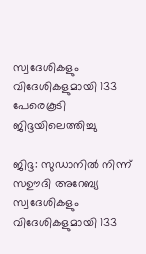സ്വദേശികളും വിദേശികളുമായി 133 പേരെകൂടി ജിദ്ദയിലെത്തിച്ചു

ജിദ്ദ: സുഡാനിൽ നിന്ന് സഊദി അറേബ്യ സ്വദേശികളും വിദേശികളുമായി 133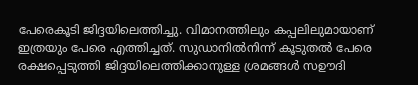പേരെകൂടി ജിദ്ദയിലെത്തിച്ചു. വിമാനത്തിലും കപ്പലിലുമായാണ് ഇത്രയും പേരെ എത്തിച്ചത്. സുഡാനിൽനിന്ന് കൂടുതൽ പേരെ രക്ഷപ്പെടുത്തി ജിദ്ദയിലെത്തിക്കാനുള്ള ശ്രമങ്ങൾ സഊദി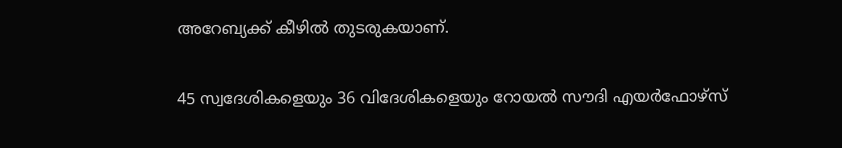അറേബ്യക്ക് കീഴിൽ തുടരുകയാണ്.

45 സ്വദേശികളെയും 36 വിദേശികളെയും റോയൽ സൗദി എയർഫോഴ്‌സ്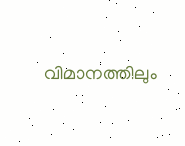വിമാനത്തിലും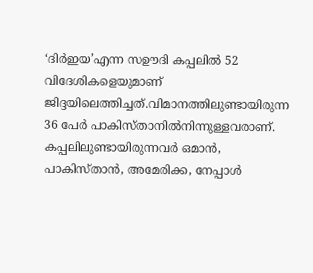‘ദിർഇയ’എന്ന സഊദി കപ്പലിൽ 52 വിദേശികളെയുമാണ് ജിദ്ദയിലെത്തിച്ചത്.വിമാനത്തിലുണ്ടായിരുന്ന 36 പേർ പാകിസ്താനിൽനിന്നുള്ളവരാണ്. കപ്പലിലുണ്ടായിരുന്നവർ ഒമാൻ, പാകിസ്താൻ, അമേരിക്ക, നേപ്പാൾ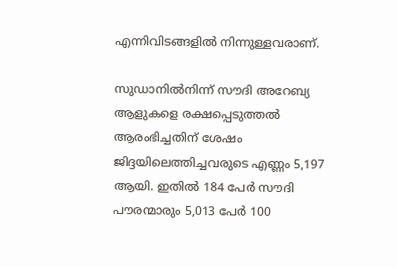എന്നിവിടങ്ങളിൽ നിന്നുള്ളവരാണ്.

സുഡാനിൽനിന്ന് സൗദി അറേബ്യ ആളുകളെ രക്ഷപ്പെടുത്തൽ ആരംഭിച്ചതിന് ശേഷം ജിദ്ദയിലെത്തിച്ചവരുടെ എണ്ണം 5,197 ആയി. ഇതിൽ 184 പേർ സൗദി പൗരന്മാരും 5,013 പേർ 100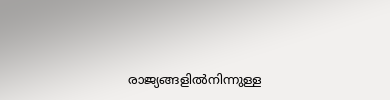രാജ്യങ്ങളിൽനിന്നുള്ള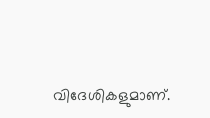വിദേശികളുമാണ്.